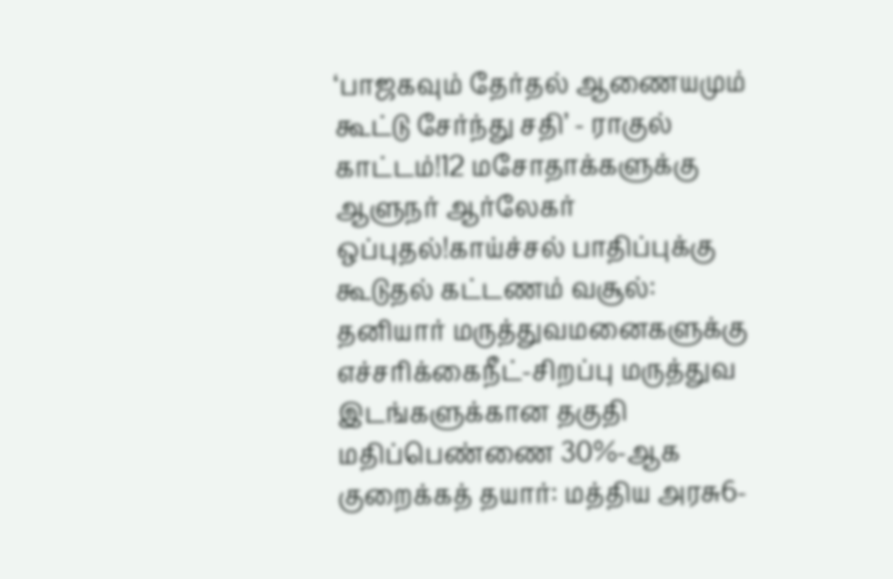‘பாஜகவும் தேர்தல் ஆணையமும் கூட்டு சேர்ந்து சதி’ - ராகுல் காட்டம்!12 மசோதாக்களுக்கு ஆளுநர் ஆர்லேகர் ஒப்புதல்!காய்ச்சல் பாதிப்புக்கு கூடுதல் கட்டணம் வசூல்: தனியார் மருத்துவமனைகளுக்கு எச்சரிக்கைநீட்-சிறப்பு மருத்துவ இடங்களுக்கான தகுதி மதிப்பெண்ணை 30%-ஆக குறைக்கத் தயார்: மத்திய அரசு6-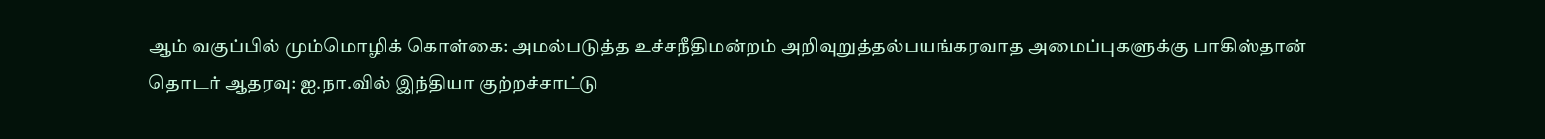ஆம் வகுப்பில் மும்மொழிக் கொள்கை: அமல்படுத்த உச்சநீதிமன்றம் அறிவுறுத்தல்பயங்கரவாத அமைப்புகளுக்கு பாகிஸ்தான் தொடர் ஆதரவு: ஐ.நா.வில் இந்தியா குற்றச்சாட்டு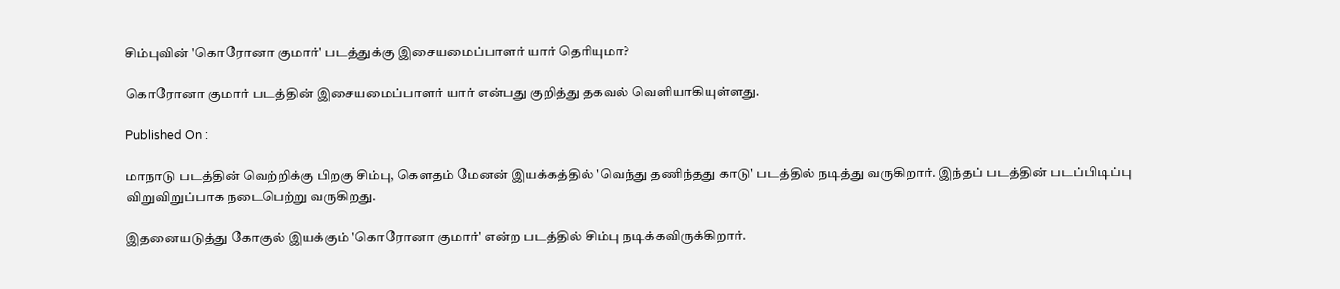சிம்புவின் 'கொரோனா குமார்' படத்துக்கு இசையமைப்பாளர் யார் தெரியுமா?

கொரோனா குமார் படத்தின் இசையமைப்பாளர் யார் என்பது குறித்து தகவல் வெளியாகியுள்ளது.

Published On :

மாநாடு படத்தின் வெற்றிக்கு பிறகு சிம்பு, கௌதம் மேனன் இயக்கத்தில் 'வெந்து தணிந்தது காடு' படத்தில் நடித்து வருகிறார். இந்தப் படத்தின் படப்பிடிப்பு விறுவிறுப்பாக நடைபெற்று வருகிறது.

இதனையடுத்து கோகுல் இயக்கும் 'கொரோனா குமார்' என்ற படத்தில் சிம்பு நடிக்கவிருக்கிறார்.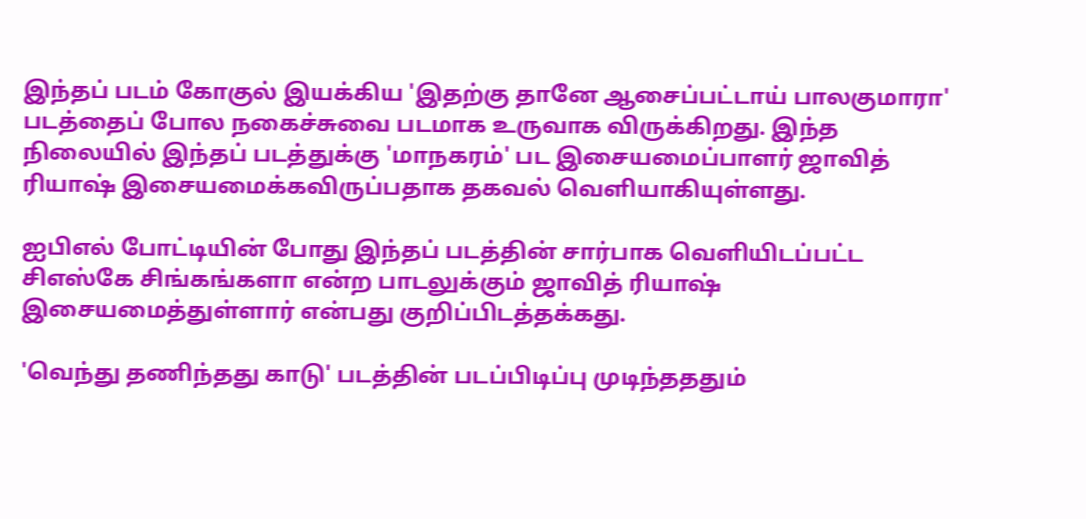இந்தப் படம் கோகுல் இயக்கிய 'இதற்கு தானே ஆசைப்பட்டாய் பாலகுமாரா' படத்தைப் போல நகைச்சுவை படமாக உருவாக விருக்கிறது. இந்த நிலையில் இந்தப் படத்துக்கு 'மாநகரம்' பட இசையமைப்பாளர் ஜாவித் ரியாஷ் இசையமைக்கவிருப்பதாக தகவல் வெளியாகியுள்ளது.

ஐபிஎல் போட்டியின் போது இந்தப் படத்தின் சார்பாக வெளியிடப்பட்ட சிஎஸ்கே சிங்கங்களா என்ற பாடலுக்கும் ஜாவித் ரியாஷ் இசையமைத்துள்ளார் என்பது குறிப்பிடத்தக்கது.

'வெந்து தணிந்தது காடு' படத்தின் படப்பிடிப்பு முடிந்தததும்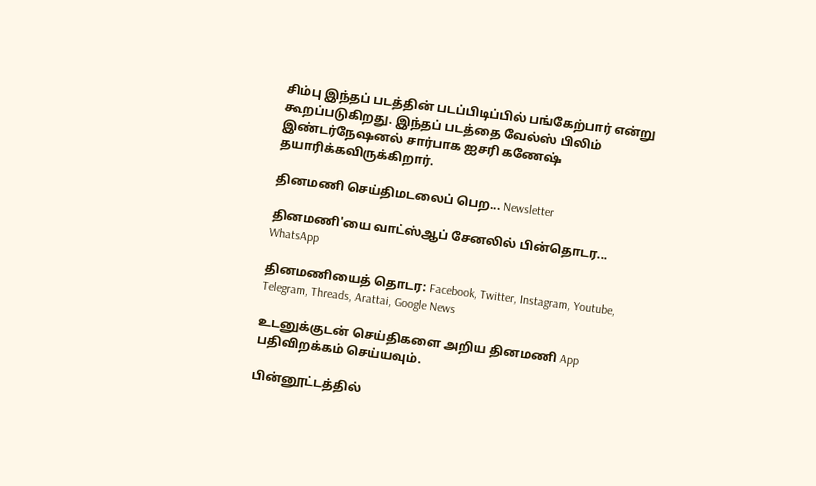சிம்பு இந்தப் படத்தின் படப்பிடிப்பில் பங்கேற்பார் என்று கூறப்படுகிறது. இந்தப் படத்தை வேல்ஸ் பிலிம் இண்டர்நேஷனல் சார்பாக ஐசரி கணேஷ் தயாரிக்கவிருக்கிறார்.

தினமணி செய்திமடலைப் பெற... Newsletter

தினமணி'யை வாட்ஸ்ஆப் சேனலில் பின்தொடர... WhatsApp

தினமணியைத் தொடர: Facebook, Twitter, Instagram, Youtube, Telegram, Threads, Arattai, Google News

உடனுக்குடன் செய்திகளை அறிய தினமணி App பதிவிறக்கம் செய்யவும்.

பின்னூட்டத்தில்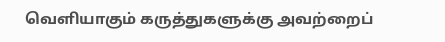வெளியாகும் கருத்துகளுக்கு அவற்றைப்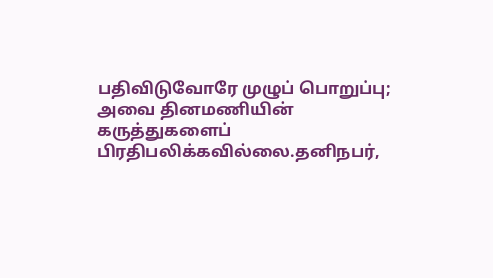பதிவிடுவோரே முழுப் பொறுப்பு; அவை தினமணியின் கருத்துகளைப் பிரதிபலிக்கவில்லை.தனிநபர்,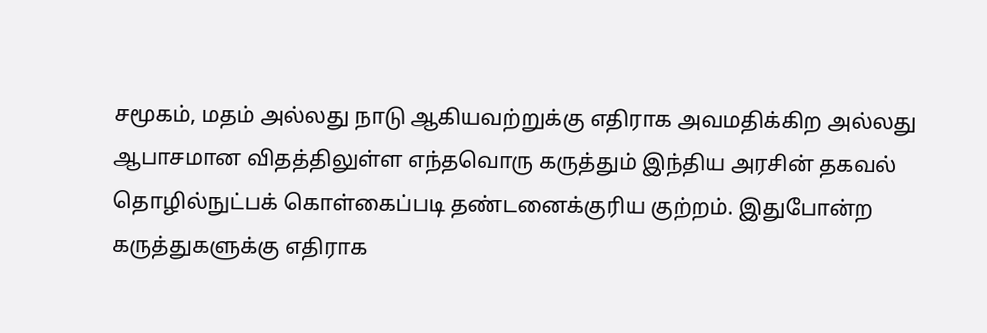சமூகம், மதம் அல்லது நாடு ஆகியவற்றுக்கு எதிராக அவமதிக்கிற அல்லது ஆபாசமான விதத்திலுள்ள எந்தவொரு கருத்தும் இந்திய அரசின் தகவல் தொழில்நுட்பக் கொள்கைப்படி தண்டனைக்குரிய குற்றம். இதுபோன்ற கருத்துகளுக்கு எதிராக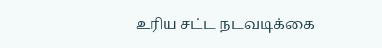உரிய சட்ட நடவடிக்கை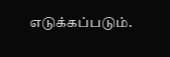எடுக்கப்படும்.